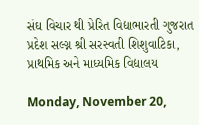સંઘ વિચાર થી પ્રેરિત વિદ્યાભારતી ગુજરાત પ્રદેશ સલ્ગ્ન શ્રી સરસ્વતી શિશુવાટિકા, પ્રાથમિક અને માધ્યમિક વિદ્યાલય

Monday, November 20,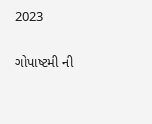2023

ગોપાષ્ટમી ની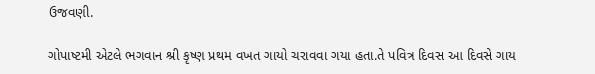ઉજવણી.

ગોપાષ્ટમી એટલે ભગવાન શ્રી કૃષ્ણ પ્રથમ વખત ગાયો ચરાવવા ગયા હતા.તે પવિત્ર દિવસ આ દિવસે ગાય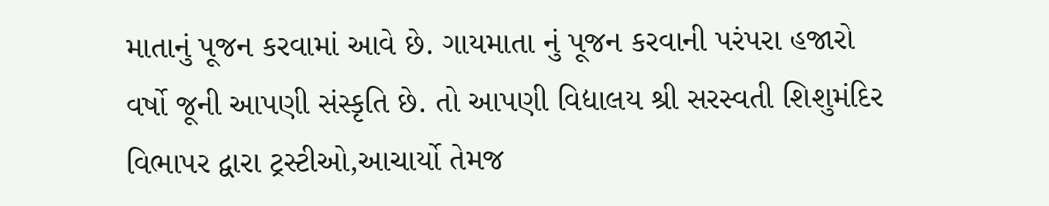માતાનું પૂજન કરવામાં આવે છે. ગાયમાતા નું પૂજન કરવાની પરંપરા હજારો વર્ષો જૂની આપણી સંસ્કૃતિ છે. તો આપણી વિદ્યાલય શ્રી સરસ્વતી શિશુમંદિર વિભાપર દ્વારા ટ્રસ્ટીઓ,આચાર્યો તેમજ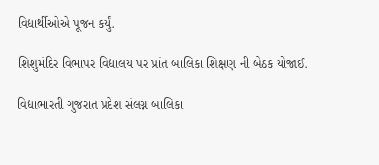વિદ્યાર્થીઓએ પૂજન કર્યું.

શિશુમંદિર વિભાપર વિદ્યાલય પર પ્રાંત બાલિકા શિક્ષણ ની બેઠક યોજાઈ.

વિદ્યાભારતી ગુજરાત પ્રદેશ સંલગ્ન બાલિકા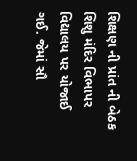શિક્ષણ ની પ્રાંત ની બેઠક શિશુ મંદિર વિભાપર વિદ્યાલય પર યોજાઈ ગઈ. જેમાં સૌ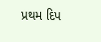પ્રથમ દિપ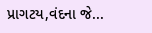પ્રાગટય,વંદના જે...